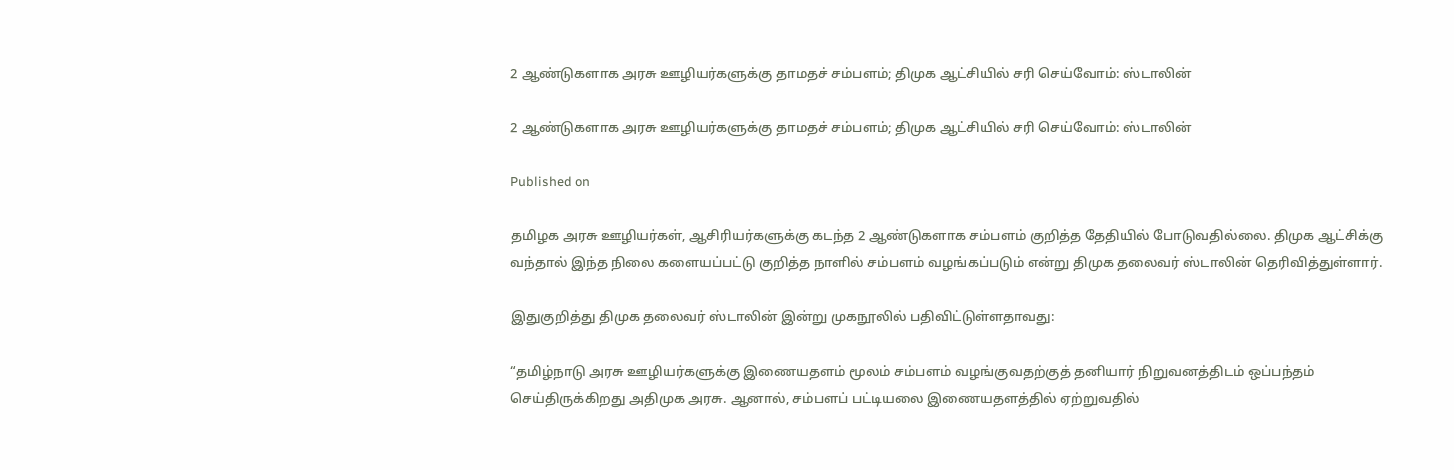2 ஆண்டுகளாக அரசு ஊழியர்களுக்கு தாமதச் சம்பளம்; திமுக ஆட்சியில் சரி செய்வோம்: ஸ்டாலின்

2 ஆண்டுகளாக அரசு ஊழியர்களுக்கு தாமதச் சம்பளம்; திமுக ஆட்சியில் சரி செய்வோம்: ஸ்டாலின்

Published on

தமிழக அரசு ஊழியர்கள், ஆசிரியர்களுக்கு கடந்த 2 ஆண்டுகளாக சம்பளம் குறித்த தேதியில் போடுவதில்லை. திமுக ஆட்சிக்கு வந்தால் இந்த நிலை களையப்பட்டு குறித்த நாளில் சம்பளம் வழங்கப்படும் என்று திமுக தலைவர் ஸ்டாலின் தெரிவித்துள்ளார்.

இதுகுறித்து திமுக தலைவர் ஸ்டாலின் இன்று முகநூலில் பதிவிட்டுள்ளதாவது:

“தமிழ்நாடு அரசு ஊழியர்களுக்கு இணையதளம் மூலம் சம்பளம் வழங்குவதற்குத் தனியார் நிறுவனத்திடம் ஒப்பந்தம் செய்திருக்கிறது அதிமுக அரசு. ஆனால், சம்பளப் பட்டியலை இணையதளத்தில் ஏற்றுவதில்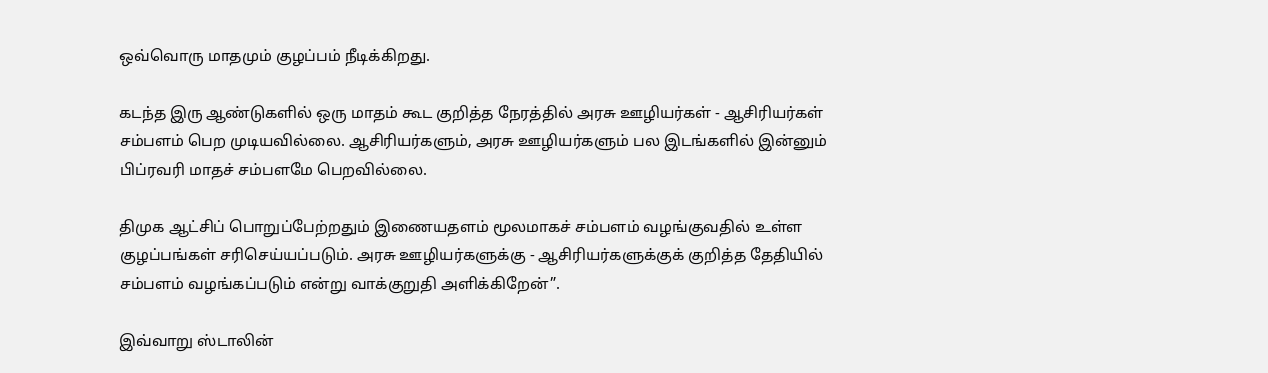ஒவ்வொரு மாதமும் குழப்பம் நீடிக்கிறது.

கடந்த இரு ஆண்டுகளில் ஒரு மாதம் கூட குறித்த நேரத்தில் அரசு ஊழியர்கள் - ஆசிரியர்கள் சம்பளம் பெற முடியவில்லை. ஆசிரியர்களும், அரசு ஊழியர்களும் பல இடங்களில் இன்னும் பிப்ரவரி மாதச் சம்பளமே பெறவில்லை.

திமுக ஆட்சிப் பொறுப்பேற்றதும் இணையதளம் மூலமாகச் சம்பளம் வழங்குவதில் உள்ள குழப்பங்கள் சரிசெய்யப்படும். அரசு ஊழியர்களுக்கு - ஆசிரியர்களுக்குக் குறித்த தேதியில் சம்பளம் வழங்கப்படும் என்று வாக்குறுதி அளிக்கிறேன்”.

இவ்வாறு ஸ்டாலின்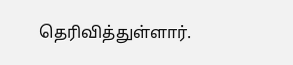தெரிவித்துள்ளார்.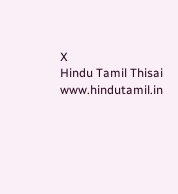X
Hindu Tamil Thisai
www.hindutamil.in